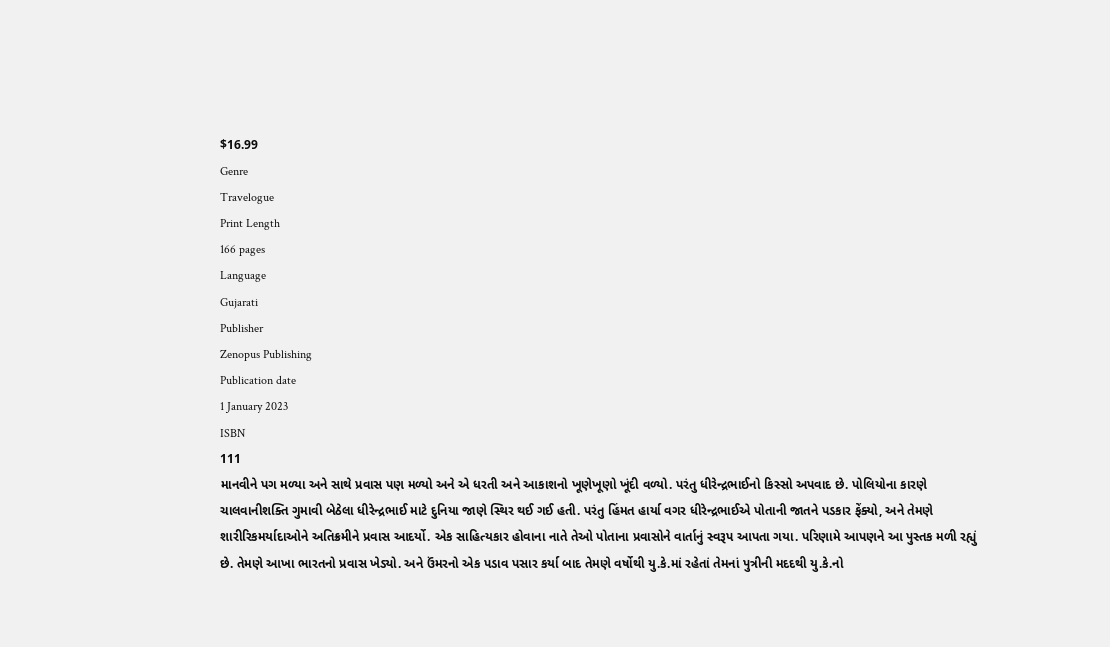$16.99
Genre
Travelogue
Print Length
166 pages
Language
Gujarati
Publisher
Zenopus Publishing
Publication date
1 January 2023
ISBN
111
માનવીને પગ મળ્યા અને સાથે પ્રવાસ પણ મળ્યો અને એ ધરતી અને આકાશનો ખૂણેખૂણો ખૂંદી વળ્યો. પરંતુ ધીરેન્દ્રભાઈનો કિસ્સો અપવાદ છે. પોલિયોના કારણે ચાલવાનીશક્તિ ગુમાવી બેઠેલા ધીરેન્દ્રભાઈ માટે દુનિયા જાણે સ્થિર થઈ ગઈ હતી. પરંતુ હિંમત હાર્યા વગર ધીરેન્દ્રભાઈએ પોતાની જાતને પડકાર ફેંક્યો, અને તેમણે શારીરિકમર્યાદાઓને અતિક્રમીને પ્રવાસ આદર્યો. એક સાહિત્યકાર હોવાના નાતે તેઓ પોતાના પ્રવાસોને વાર્તાનું સ્વરૂપ આપતા ગયા. પરિણામે આપણને આ પુસ્તક મળી રહ્યું છે. તેમણે આખા ભારતનો પ્રવાસ ખેડ્યો. અને ઉંમરનો એક પડાવ પસાર કર્યા બાદ તેમણે વર્ષોથી યુ.કે.માં રહેતાં તેમનાં પુત્રીની મદદથી યુ.કે.નો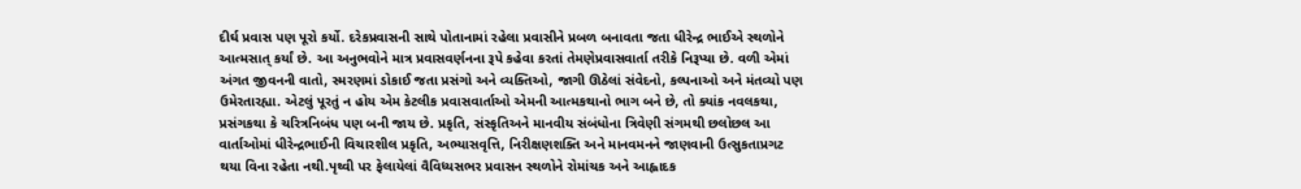દીર્ઘ પ્રવાસ પણ પૂરો કર્યો. દરેકપ્રવાસની સાથે પોતાનામાં રહેલા પ્રવાસીને પ્રબળ બનાવતા જતા ધીરેન્દ્ર ભાઈએ સ્થળોને આત્મસાત્ કર્યાં છે. આ અનુભવોને માત્ર પ્રવાસવર્ણનના રૂપે કહેવા કરતાં તેમણેપ્રવાસવાર્તા તરીકે નિરૂપ્યા છે. વળી એમાં અંગત જીવનની વાતો, સ્મરણમાં ડોકાઈ જતા પ્રસંગો અને વ્યક્તિઓ, જાગી ઊઠેલાં સંવેદનો, કલ્પનાઓ અને મંતવ્યો પણ ઉમેરતારહ્યા. એટલું પૂરતું ન હોય એમ કેટલીક પ્રવાસવાર્તાઓ એમની આત્મકથાનો ભાગ બને છે, તો ક્યાંક નવલકથા, પ્રસંગકથા કે ચરિત્રનિબંધ પણ બની જાય છે. પ્રકૃતિ, સંસ્કૃતિઅને માનવીય સંબંધોના ત્રિવેણી સંગમથી છલોછલ આ વાર્તાઓમાં ધીરેન્દ્રભાઈની વિચારશીલ પ્રકૃતિ, અભ્યાસવૃત્તિ, નિરીક્ષણશક્તિ અને માનવમનને જાણવાની ઉત્સુકતાપ્રગટ થયા વિના રહેતા નથી.પૃથ્વી પર ફેલાયેલાં વૈવિધ્યસભર પ્રવાસન સ્થળોને રોમાંચક અને આહ્લાદક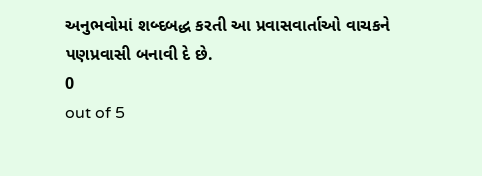અનુભવોમાં શબ્દબદ્ધ કરતી આ પ્રવાસવાર્તાઓ વાચકને પણપ્રવાસી બનાવી દે છે.
0
out of 5